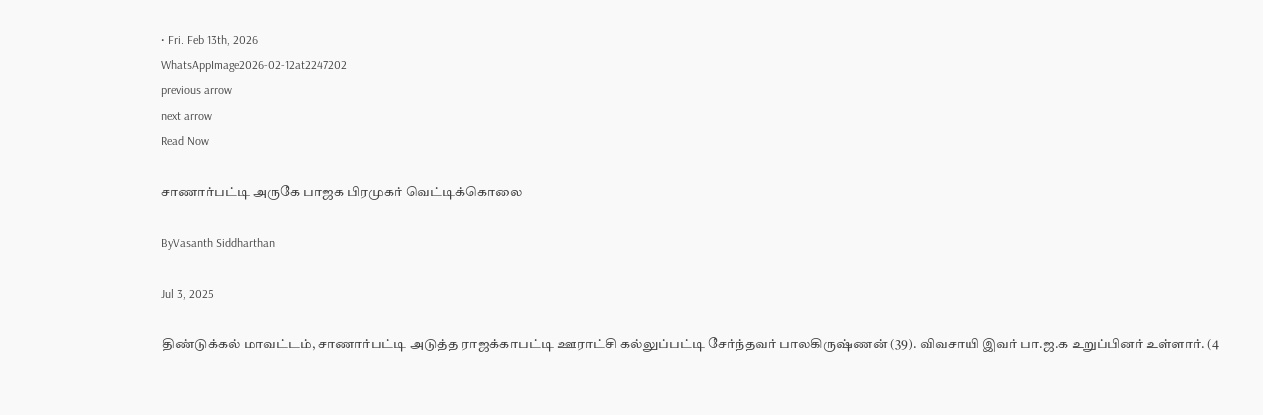• Fri. Feb 13th, 2026
WhatsAppImage2026-02-12at2247202
previous arrow
next arrow
Read Now

சாணார்பட்டி அருகே பாஜக பிரமுகர் வெட்டிக்கொலை

ByVasanth Siddharthan

Jul 3, 2025

திண்டுக்கல் மாவட்டம், சாணார்பட்டி அடுத்த ராஜக்காபட்டி ஊராட்சி கல்லுப்பட்டி சேர்ந்தவர் பாலகிருஷ்ணன் (39). விவசாயி இவர் பா.ஜ.க உறுப்பினர் உள்ளார். (4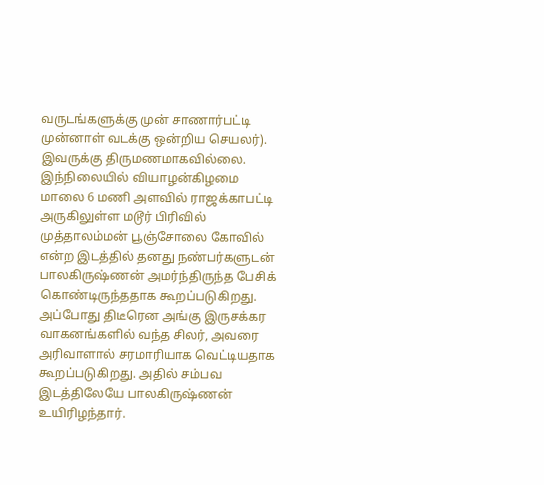வருடங்களுக்கு முன் சாணார்பட்டி முன்னாள் வடக்கு ஒன்றிய செயலர்). இவருக்கு திருமணமாகவில்லை. இந்நிலையில் வியாழன்கிழமை மாலை 6 மணி அளவில் ராஜக்காபட்டி அருகிலுள்ள மடூர் பிரிவில் முத்தாலம்மன் பூஞ்சோலை கோவில் என்ற இடத்தில் தனது நண்பர்களுடன் பாலகிருஷ்ணன் அமர்ந்திருந்த பேசிக் கொண்டிருந்ததாக கூறப்படுகிறது. அப்போது திடீரென அங்கு இருசக்கர வாகனங்களில் வந்த சிலர், அவரை அரிவாளால் சரமாரியாக வெட்டியதாக கூறப்படுகிறது. அதில் சம்பவ இடத்திலேயே பாலகிருஷ்ணன் உயிரிழந்தார்.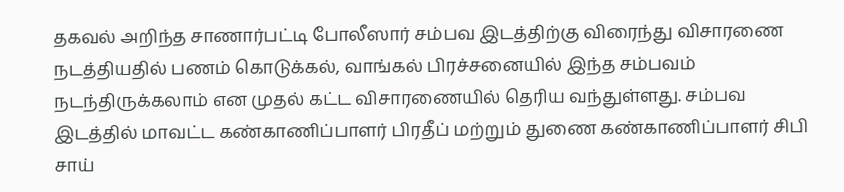தகவல் அறிந்த சாணார்பட்டி போலீஸார் சம்பவ இடத்திற்கு விரைந்து விசாரணை நடத்தியதில் பணம் கொடுக்கல், வாங்கல் பிரச்சனையில் இந்த சம்பவம் நடந்திருக்கலாம் என முதல் கட்ட விசாரணையில் தெரிய வந்துள்ளது. சம்பவ இடத்தில் மாவட்ட கண்காணிப்பாளர் பிரதீப் மற்றும் துணை கண்காணிப்பாளர் சிபி சாய்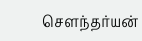சௌந்தர்யன்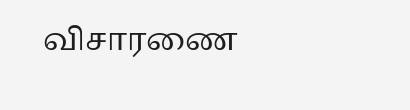விசாரணை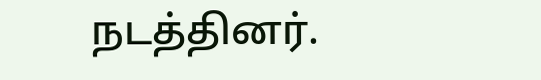நடத்தினர்.